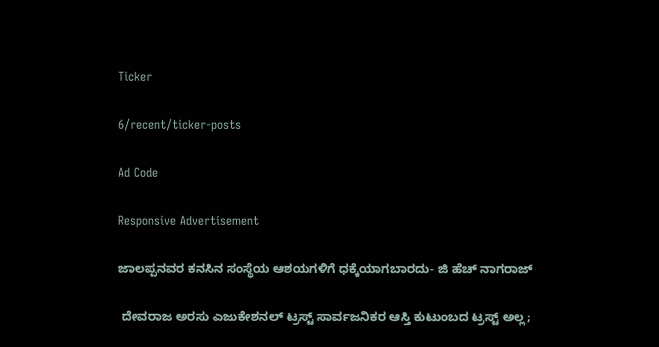Ticker

6/recent/ticker-posts

Ad Code

Responsive Advertisement

ಜಾಲಪ್ಪನವರ ಕನಸಿನ ಸಂಸ್ಥೆಯ ಆಶಯಗಳಿಗೆ ಧಕ್ಕೆಯಾಗಬಾರದು- ಜಿ ಹೆಚ್ ನಾಗರಾಜ್

 ದೇವರಾಜ ಅರಸು ಎಜುಕೇಶನಲ್ ಟ್ರಸ್ಟ್ ಸಾರ್ವಜನಿಕರ ಆಸ್ತಿ ಕುಟುಂಬದ ಟ್ರಸ್ಟ್ ಅಲ್ಲ;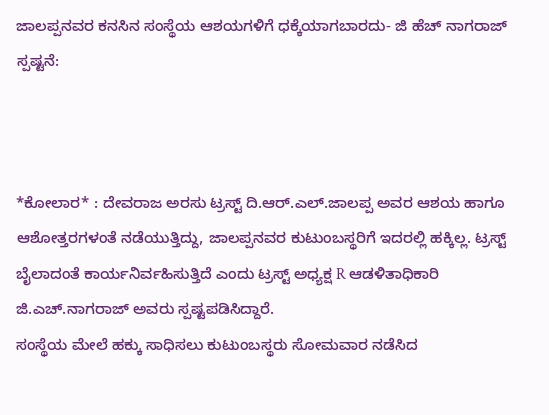ಜಾಲಪ್ಪನವರ ಕನಸಿನ ಸಂಸ್ಥೆಯ ಆಶಯಗಳಿಗೆ ಧಕ್ಕೆಯಾಗಬಾರದು- ಜಿ ಹೆಚ್ ನಾಗರಾಜ್ ಸ್ಪಷ್ಟನೆ:



*ಕೋಲಾರ* : ದೇವರಾಜ ಅರಸು ಟ್ರಸ್ಟ್‌ ದಿ.ಆರ್‌.ಎಲ್‌.ಜಾಲಪ್ಪ ಅವರ ಆಶಯ ಹಾಗೂ ಆಶೋತ್ತರಗಳಂತೆ ನಡೆಯುತ್ತಿದ್ದು, ಜಾಲಪ್ಪನವರ ಕುಟುಂಬಸ್ಥರಿಗೆ ಇದರಲ್ಲಿ ಹಕ್ಕಿಲ್ಲ. ಟ್ರಸ್ಟ್‌ ಬೈಲಾದಂತೆ ಕಾರ್ಯನಿರ್ವಹಿಸುತ್ತಿದೆ ಎಂದು ಟ್ರಸ್ಟ್ ಅಧ್ಯಕ್ಷ R ಆಡಳಿತಾಧಿಕಾರಿ ಜಿ.ಎಚ್‌.ನಾಗರಾಜ್‌ ಅವರು ಸ್ಪಷ್ಟಪಡಿಸಿದ್ದಾರೆ.
ಸಂಸ್ಥೆಯ ಮೇಲೆ ಹಕ್ಕು ಸಾಧಿಸಲು ಕುಟುಂಬಸ್ಥರು ಸೋಮವಾರ ನಡೆಸಿದ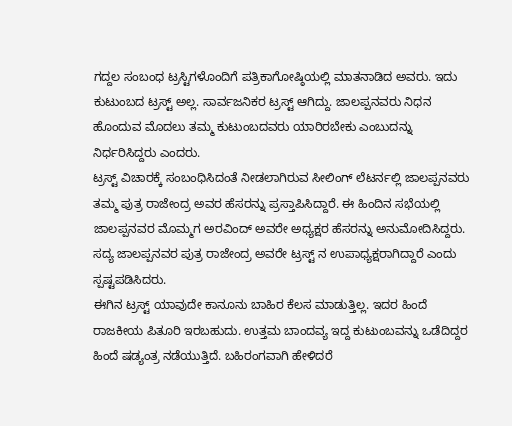ಗದ್ದಲ ಸಂಬಂಧ ಟ್ರಸ್ಟಿಗಳೊಂದಿಗೆ ಪತ್ರಿಕಾಗೋಷ್ಠಿಯಲ್ಲಿ ಮಾತನಾಡಿದ ಅವರು. ಇದು ಕುಟುಂಬದ ಟ್ರಸ್ಟ್ ಅಲ್ಲ. ಸಾರ್ವಜನಿಕರ ಟ್ರಸ್ಟ್ ಆಗಿದ್ದು. ಜಾಲಪ್ಪನವರು ನಿಧನ ಹೊಂದುವ ಮೊದಲು ತಮ್ಮ ಕುಟುಂಬದವರು ಯಾರಿರಬೇಕು ಎಂಬುದನ್ನು ನಿರ್ಧರಿಸಿದ್ದರು ಎಂದರು.
ಟ್ರಸ್ಟ್‌ ವಿಚಾರಕ್ಕೆ ಸಂಬಂಧಿಸಿದಂತೆ ನೀಡಲಾಗಿರುವ ಸೀಲಿಂಗ್ ಲೆಟರ್ನಲ್ಲಿ ಜಾಲಪ್ಪನವರು ತಮ್ಮ ಪುತ್ರ ರಾಜೇಂದ್ರ ಅವರ ಹೆಸರನ್ನು ಪ್ರಸ್ತಾಪಿಸಿದ್ದಾರೆ. ಈ ಹಿಂದಿನ ಸಭೆಯಲ್ಲಿ ಜಾಲಪ್ಪನವರ ಮೊಮ್ಮಗ ಅರವಿಂದ್ ಅವರೇ ಅಧ್ಯಕ್ಷರ ಹೆಸರನ್ನು ಅನುಮೋದಿಸಿದ್ದರು. ಸದ್ಯ ಜಾಲಪ್ಪನವರ ಪುತ್ರ ರಾಜೇಂದ್ರ ಅವರೇ ಟ್ರಸ್ಟ್ ನ ಉಪಾಧ್ಯಕ್ಷರಾಗಿದ್ದಾರೆ ಎಂದು ಸ್ಪಷ್ಟಪಡಿಸಿದರು.
ಈಗಿನ ಟ್ರಸ್ಟ್ ಯಾವುದೇ ಕಾನೂನು ಬಾಹಿರ ಕೆಲಸ ಮಾಡುತ್ತಿಲ್ಲ. ಇದರ ಹಿಂದೆ ರಾಜಕೀಯ ಪಿತೂರಿ ಇರಬಹುದು. ಉತ್ತಮ ಬಾಂದವ್ಯ ಇದ್ದ ಕುಟುಂಬವನ್ನು ಒಡೆದಿದ್ದರ ಹಿಂದೆ ಷಡ್ಯಂತ್ರ ನಡೆಯುತ್ತಿದೆ. ಬಹಿರಂಗವಾಗಿ ಹೇಳಿದರೆ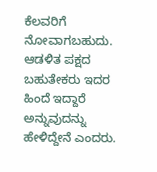ಕೆಲವರಿಗೆ ನೋವಾಗಬಹುದು. ಆಡಳಿತ ಪಕ್ಷದ ಬಹುತೇಕರು ಇದರ ಹಿಂದೆ ಇದ್ದಾರೆ ಅನ್ನುವುದನ್ನು ಹೇಳಿದ್ದೇನೆ ಎಂದರು.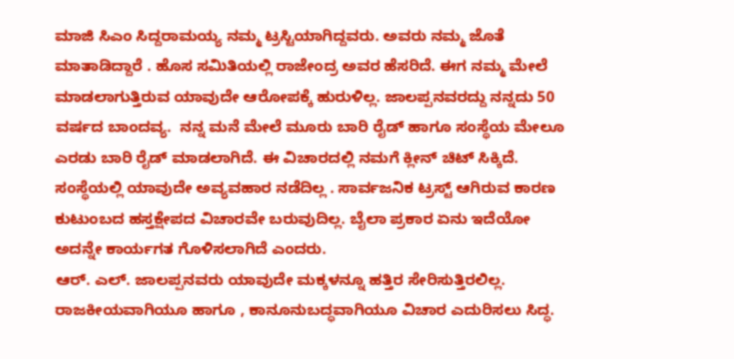ಮಾಜಿ ಸಿಎಂ ಸಿದ್ದರಾಮಯ್ಯ ನಮ್ಮ ಟ್ರಸ್ಟಿಯಾಗಿದ್ದವರು. ಅವರು ನಮ್ಮ ಜೊತೆ ಮಾತಾಡಿದ್ದಾರೆ . ಹೊಸ ಸಮಿತಿಯಲ್ಲಿ ರಾಜೇಂದ್ರ ಅವರ ಹೆಸರಿದೆ. ಈಗ ನಮ್ಮ ಮೇಲೆ ಮಾಡಲಾಗುತ್ತಿರುವ ಯಾವುದೇ ಆರೋಪಕ್ಕೆ ಹುರುಳಿಲ್ಲ. ಜಾಲಪ್ಪನವರದ್ದು ನನ್ನದು 50 ವರ್ಷದ ಬಾಂದವ್ಯ.  ನನ್ನ ಮನೆ ಮೇಲೆ ಮೂರು ಬಾರಿ ರೈಡ್ ಹಾಗೂ ಸಂಸ್ಥೆಯ ಮೇಲೂ ಎರಡು ಬಾರಿ ರೈಡ್ ಮಾಡಲಾಗಿದೆ. ಈ ವಿಚಾರದಲ್ಲಿ ನಮಗೆ ಕ್ಲೀನ್ ಚಿಟ್ ಸಿಕ್ಕಿದೆ. ಸಂಸ್ಥೆಯಲ್ಲಿ ಯಾವುದೇ ಅವ್ಯವಹಾರ ನಡೆದಿಲ್ಲ . ಸಾರ್ವಜನಿಕ ಟ್ರಸ್ಟ್ ಆಗಿರುವ ಕಾರಣ ಕುಟುಂಬದ ಹಸ್ತಕ್ಷೇಪದ ವಿಚಾರವೇ ಬರುವುದಿಲ್ಲ. ಬೈಲಾ ಪ್ರಕಾರ ಏನು ಇದೆಯೋ ಅದನ್ನೇ ಕಾರ್ಯಗತ ಗೊಳಿಸಲಾಗಿದೆ ಎಂದರು.
ಆರ್. ಎಲ್‌. ಜಾಲಪ್ಪನವರು ಯಾವುದೇ ಮಕ್ಕಳನ್ನೂ ಹತ್ತಿರ ಸೇರಿಸುತ್ತಿರಲಿಲ್ಲ. ರಾಜಕೀಯವಾಗಿಯೂ ಹಾಗೂ , ಕಾನೂನುಬದ್ಧವಾಗಿಯೂ ವಿಚಾರ ಎದುರಿಸಲು ಸಿದ್ಧ.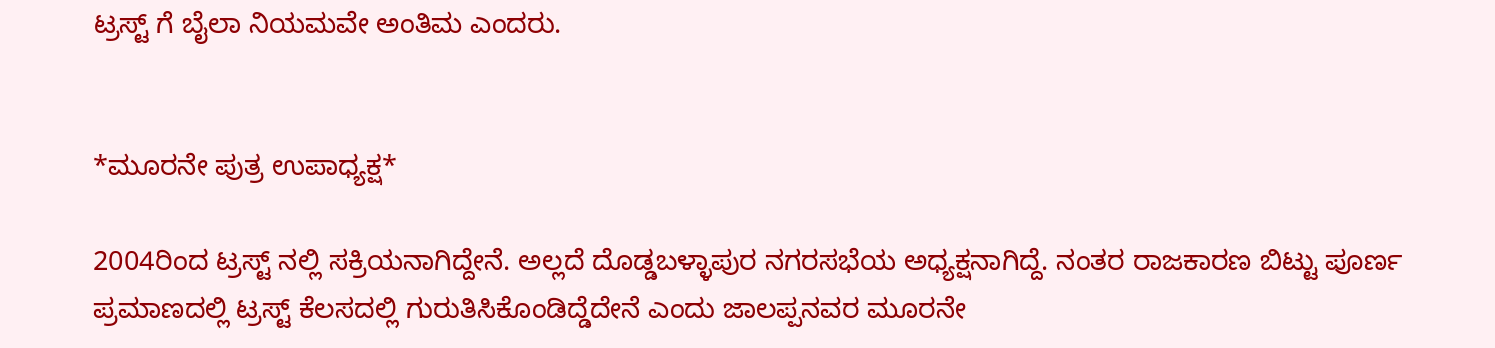ಟ್ರಸ್ಟ್ ಗೆ ಬೈಲಾ ನಿಯಮವೇ ಅಂತಿಮ ಎಂದರು.


*ಮೂರನೇ ಪುತ್ರ ಉಪಾಧ್ಯಕ್ಷ*

2004ರಿಂದ ಟ್ರಸ್ಟ್ ನಲ್ಲಿ ಸಕ್ರಿಯನಾಗಿದ್ದೇನೆ. ಅಲ್ಲದೆ ದೊಡ್ಡಬಳ್ಳಾಪುರ ನಗರಸಭೆಯ ಅಧ್ಯಕ್ಷನಾಗಿದ್ದೆ. ನಂತರ ರಾಜಕಾರಣ ಬಿಟ್ಟು ಪೂರ್ಣ ಪ್ರಮಾಣದಲ್ಲಿ ಟ್ರಸ್ಟ್ ಕೆಲಸದಲ್ಲಿ ಗುರುತಿಸಿಕೊಂಡಿದ್ಡೆದೇನೆ ಎಂದು ಜಾಲಪ್ಪನವರ ಮೂರನೇ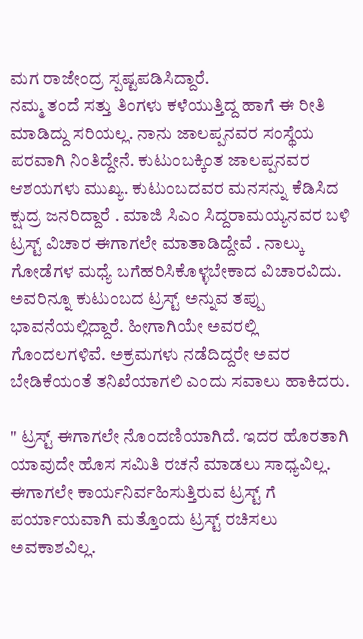ಮಗ ರಾಜೇಂದ್ರ ಸ್ಪಷ್ಟಪಡಿಸಿದ್ದಾರೆ.
ನಮ್ಮ ತಂದೆ ಸತ್ತು ತಿಂಗಳು ಕಳೆಯುತ್ತಿದ್ದ ಹಾಗೆ ಈ ರೀತಿ ಮಾಡಿದ್ದು ಸರಿಯಲ್ಲ. ನಾನು ಜಾಲಪ್ಪನವರ ಸಂಸ್ಥೆಯ ಪರವಾಗಿ ನಿಂತಿದ್ದೇನೆ. ಕುಟುಂಬಕ್ಕಿಂತ ಜಾಲಪ್ಪನವರ ಆಶಯಗಳು ಮುಖ್ಯ. ಕುಟುಂಬದವರ ಮನಸನ್ನು ಕೆಡಿಸಿದ ಕ್ಷುದ್ರ ಜನರಿದ್ದಾರೆ . ಮಾಜಿ ಸಿಎಂ ಸಿದ್ದರಾಮಯ್ಯನವರ ಬಳಿ ಟ್ರಸ್ಟ್ ವಿಚಾರ ಈಗಾಗಲೇ‌ ಮಾತಾಡಿದ್ದೇವೆ . ನಾಲ್ಕು ಗೋಡೆಗಳ ಮಧ್ಯೆ ಬಗೆಹರಿಸಿಕೊಳ್ಳಬೇಕಾದ ವಿಚಾರವಿದು. ಅವರಿನ್ನೂ ಕುಟುಂಬದ ಟ್ರಸ್ಟ್ ಅನ್ನುವ ತಪ್ಪು ಭಾವನೆಯಲ್ಲಿದ್ದಾರೆ. ಹೀಗಾಗಿಯೇ ಅವರಲ್ಲಿ ಗೊಂದಲಗಳಿವೆ. ಅಕ್ರಮಗಳು ನಡೆದಿದ್ದರೇ ಅವರ ಬೇಡಿಕೆಯಂತೆ ತನಿಖೆಯಾಗಲಿ ಎಂದು ಸವಾಲು ಹಾಕಿದರು.

" ಟ್ರಸ್ಟ್ ಈಗಾಗಲೇ ನೊಂದಣಿಯಾಗಿದೆ. ಇದರ ಹೊರತಾಗಿ ಯಾವುದೇ ಹೊಸ ಸಮಿತಿ ರಚನೆ ಮಾಡಲು ಸಾಧ್ಯವಿಲ್ಲ. ಈಗಾಗಲೇ ಕಾರ್ಯನಿರ್ವಹಿಸುತ್ತಿರುವ ಟ್ರಸ್ಟ್ ಗೆ ಪರ್ಯಾಯವಾಗಿ ಮತ್ತೊಂದು ಟ್ರಸ್ಟ್ ರಚಿಸಲು ಅವಕಾಶವಿಲ್ಲ.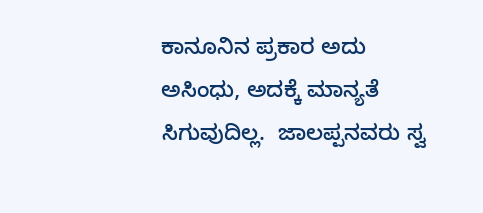ಕಾನೂನಿನ ಪ್ರಕಾರ ಅದು ಅಸಿಂಧು, ಅದಕ್ಕೆ ಮಾನ್ಯತೆ ಸಿಗುವುದಿಲ್ಲ.  ಜಾಲಪ್ಪನವರು ಸ್ವ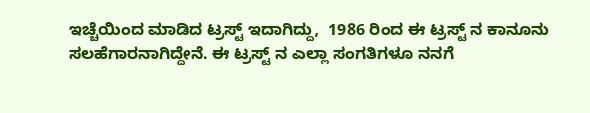ಇಚ್ಚೆಯಿಂದ ಮಾಡಿದ ಟ್ರಸ್ಟ್ ಇದಾಗಿದ್ದು,  1986 ರಿಂದ ಈ ಟ್ರಸ್ಟ್ ನ ಕಾನೂನು ಸಲಹೆಗಾರನಾಗಿದ್ದೇನೆ. ಈ ಟ್ರಸ್ಟ್ ನ ಎಲ್ಲಾ ಸಂಗತಿಗಳೂ ನನಗೆ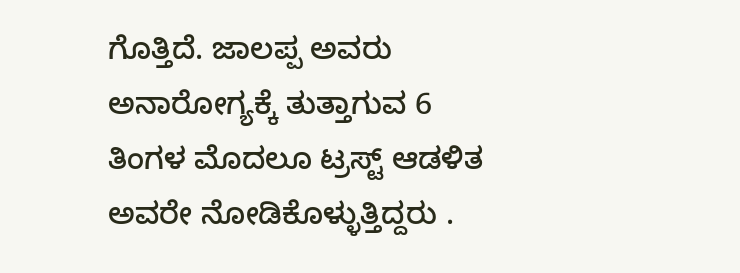ಗೊತ್ತಿದೆ. ಜಾಲಪ್ಪ ಅವರು ಅನಾರೋಗ್ಯಕ್ಕೆ ತುತ್ತಾಗುವ 6 ತಿಂಗಳ ಮೊದಲೂ ಟ್ರಸ್ಟ್ ಆಡಳಿತ ಅವರೇ ನೋಡಿಕೊಳ್ಳುತ್ತಿದ್ದರು .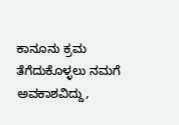ಕಾನೂನು ಕ್ರಮ ತೆಗೆದುಕೊಳ್ಳಲು ನಮಗೆ ಅವಕಾಶವಿದ್ದು,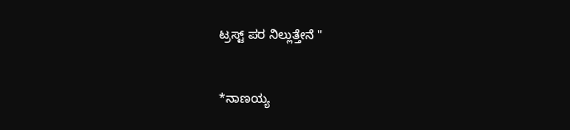ಟ್ರಸ್ಟ್ ಪರ ನಿಲ್ಲುತ್ತೇನೆ "


*ನಾಣಯ್ಯ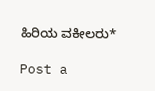ಹಿರಿಯ ವಕೀಲರು*

Post a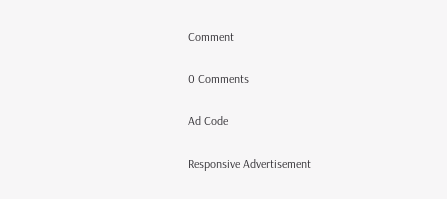Comment

0 Comments

Ad Code

Responsive Advertisement